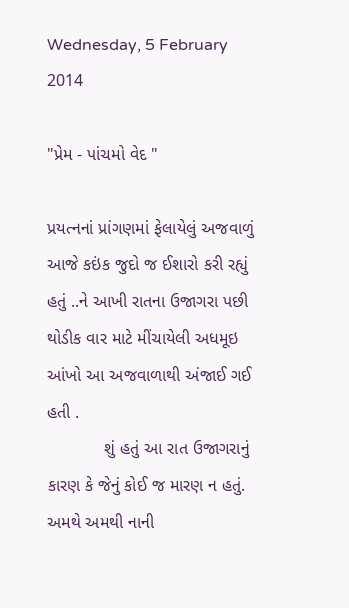Wednesday, 5 February 2014

"પ્રેમ - પાંચમો વેદ "

પ્રયત્નનાં પ્રાંગણમાં ફેલાયેલું અજવાળું આજે કઇંક જુદો જ ઈશારો કરી રહ્યું હતું ..ને આખી રાતના ઉજાગરા પછી  થોડીક વાર માટે મીંચાયેલી અધમૂઇ આંખો આ અજવાળાથી અંજાઈ ગઈ હતી .
            શું હતું આ રાત ઉજાગરાનું કારણ કે જેનું કોઈ જ મારણ ન હતું. અમથે અમથી નાની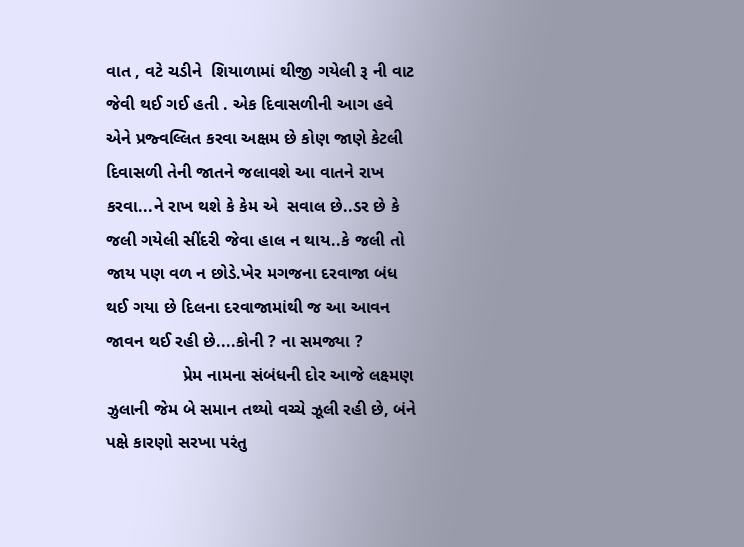વાત , વટે ચડીને  શિયાળામાં થીજી ગયેલી રૂ ની વાટ જેવી થઈ ગઈ હતી . એક દિવાસળીની આગ હવે એને પ્રજ્વલ્લિત કરવા અક્ષમ છે કોણ જાણે કેટલી દિવાસળી તેની જાતને જલાવશે આ વાતને રાખ કરવા...ને રાખ થશે કે કેમ એ  સવાલ છે..ડર છે કે જલી ગયેલી સીંદરી જેવા હાલ ન થાય..કે જલી તો જાય પણ વળ ન છોડે.ખેર મગજના દરવાજા બંધ થઈ ગયા છે દિલના દરવાજામાંથી જ આ આવન જાવન થઈ રહી છે....કોની ? ના સમજ્યા ?
                પ્રેમ નામના સંબંધની દોર આજે લક્ષ્મણ ઝુલાની જેમ બે સમાન તથ્યો વચ્ચે ઝૂલી રહી છે, બંને પક્ષે કારણો સરખા પરંતુ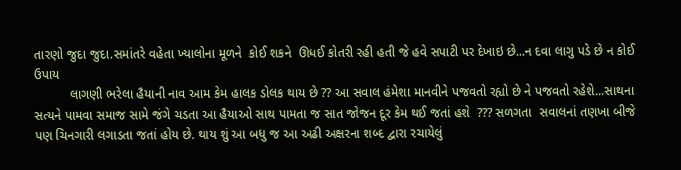તારણો જુદા જુદા.સમાંતરે વહેતા ખ્યાલોના મૂળને  કોઈ શકને  ઊધઈ કોતરી રહી હતી જે હવે સપાટી પર દેખાઇ છે...ન દવા લાગુ પડે છે ન કોઈ ઉપાય
          લાગણી ભરેલા હૈયાની નાવ આમ કેમ હાલક ડોલક થાય છે ?? આ સવાલ હંમેશા માનવીને પજવતો રહ્યો છે ને પજવતો રહેશે...સાથના સત્યને પામવા સમાજ સામે જંગે ચડતા આ હૈયાઓ સાથ પામતા જ સાત જોજન દૂર કેમ થઈ જતાં હશે  ??? સળગતા  સવાલનાં તણખા બીજે પણ ચિનગારી લગાડતા જતાં હોય છે. થાય શું આ બધુ જ આ અઢી અક્ષરના શબ્દ દ્વારા રચાયેલું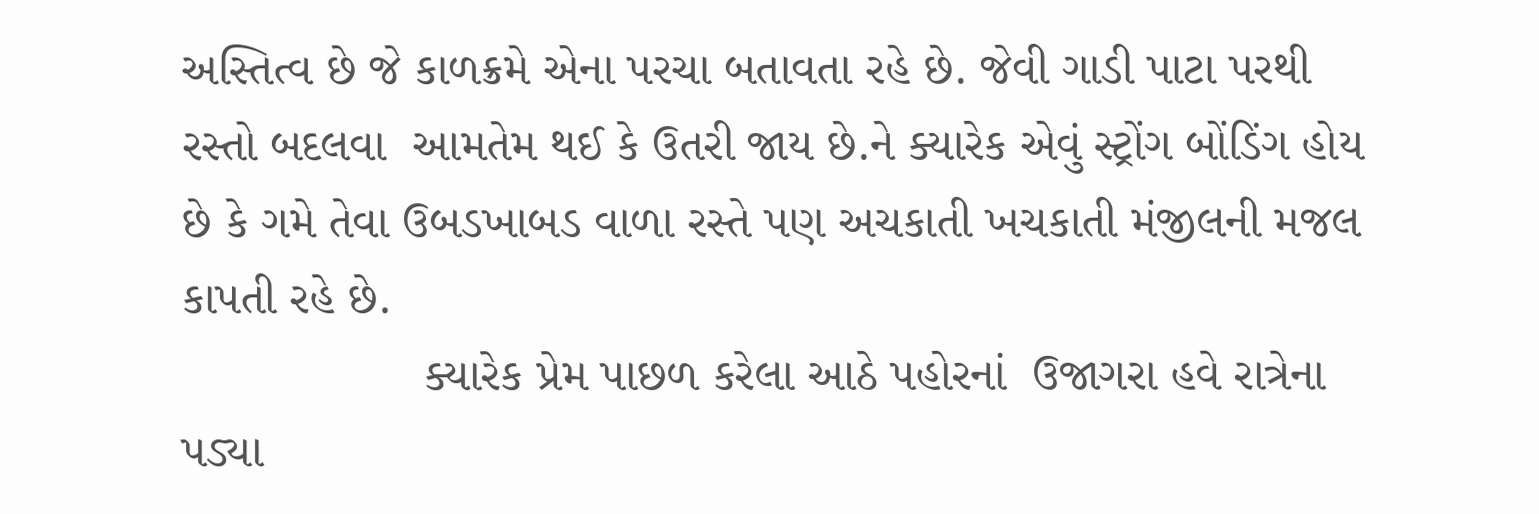અસ્તિત્વ છે જે કાળક્રમે એના પરચા બતાવતા રહે છે. જેવી ગાડી પાટા પરથી રસ્તો બદલવા  આમતેમ થઈ કે ઉતરી જાય છે.ને ક્યારેક એવું સ્ટ્રોંગ બોંડિંગ હોય છે કે ગમે તેવા ઉબડખાબડ વાળા રસ્તે પણ અચકાતી ખચકાતી મંજીલની મજલ કાપતી રહે છે.
                  ક્યારેક પ્રેમ પાછળ કરેલા આઠે પહોરનાં  ઉજાગરા હવે રાત્રેના પડ્યા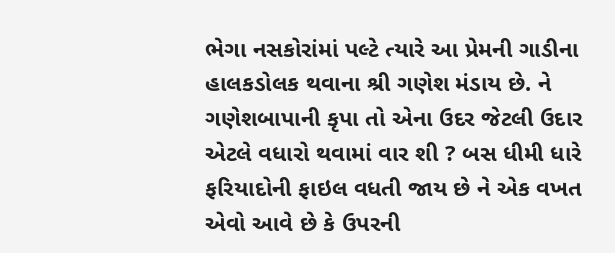ભેગા નસકોરાંમાં પલ્ટે ત્યારે આ પ્રેમની ગાડીના હાલકડોલક થવાના શ્રી ગણેશ મંડાય છે. ને ગણેશબાપાની કૃપા તો એના ઉદર જેટલી ઉદાર એટલે વધારો થવામાં વાર શી ? બસ ધીમી ધારે ફરિયાદોની ફાઇલ વધતી જાય છે ને એક વખત એવો આવે છે કે ઉપરની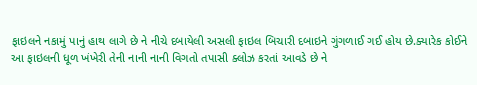ફાઇલને નકામું પાનું હાથ લાગે છે ને નીચે દબાયેલી અસલી ફાઇલ બિચારી દબાઇને ગુંગળાઈ ગઈ હોય છે.ક્યારેક કોઈને આ ફાઇલની ધૂળ ખંખેરી તેની નાની નાની વિગતો તપાસી ક્લોઝ કરતાં આવડે છે ને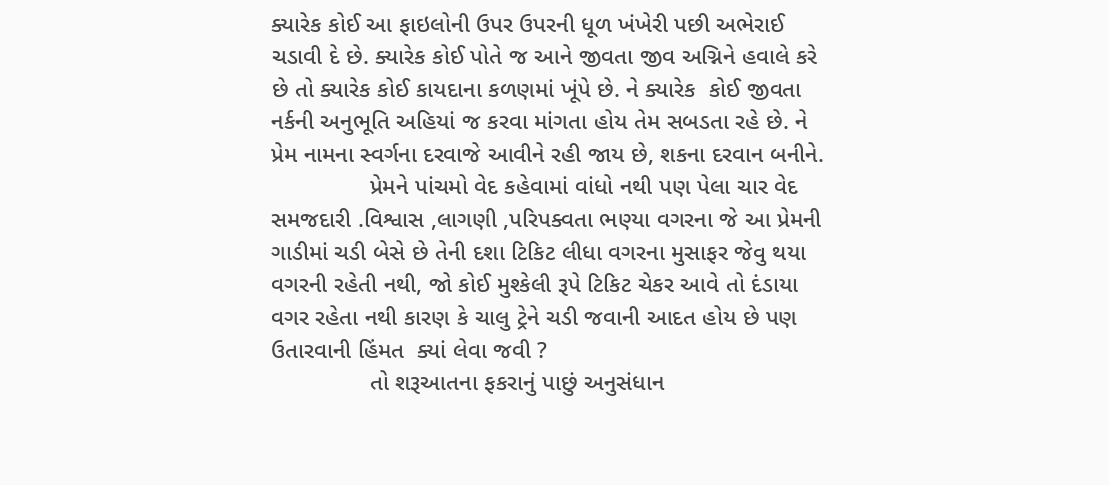ક્યારેક કોઈ આ ફાઇલોની ઉપર ઉપરની ધૂળ ખંખેરી પછી અભેરાઈ ચડાવી દે છે. ક્યારેક કોઈ પોતે જ આને જીવતા જીવ અગ્નિને હવાલે કરે છે તો ક્યારેક કોઈ કાયદાના કળણમાં ખૂંપે છે. ને ક્યારેક  કોઈ જીવતા નર્કની અનુભૂતિ અહિયાં જ કરવા માંગતા હોય તેમ સબડતા રહે છે. ને પ્રેમ નામના સ્વર્ગના દરવાજે આવીને રહી જાય છે, શકના દરવાન બનીને.
               પ્રેમને પાંચમો વેદ કહેવામાં વાંધો નથી પણ પેલા ચાર વેદ સમજદારી .વિશ્વાસ ,લાગણી ,પરિપક્વતા ભણ્યા વગરના જે આ પ્રેમની ગાડીમાં ચડી બેસે છે તેની દશા ટિકિટ લીધા વગરના મુસાફર જેવુ થયા વગરની રહેતી નથી, જો કોઈ મુશ્કેલી રૂપે ટિકિટ ચેકર આવે તો દંડાયા વગર રહેતા નથી કારણ કે ચાલુ ટ્રેને ચડી જવાની આદત હોય છે પણ ઉતારવાની હિંમત  ક્યાં લેવા જવી ?
               તો શરૂઆતના ફકરાનું પાછું અનુસંધાન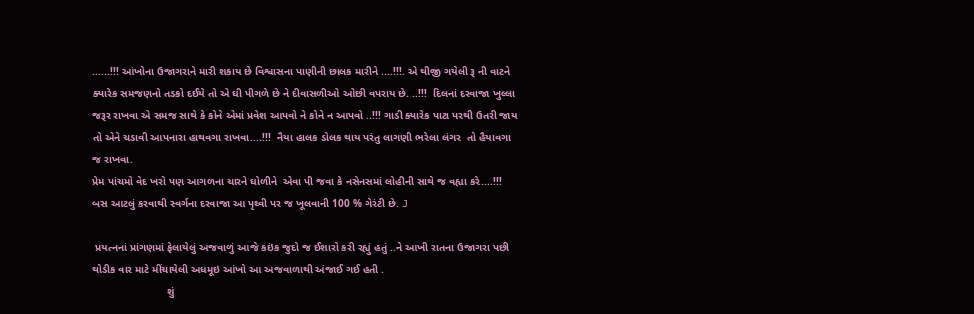......!!! આંખોના ઉજાગરાને મારી શકાય છે વિશ્વાસના પાણીની છાલક મારીને ....!!!. એ થીજી ગયેલી રૂ ની વાટને ક્યારેક સમજણનો તડકો દઈયે તો એ ઘી પીગળે છે ને દીવાસળીઓ ઓછી વપરાય છે. ..!!!  દિલનાં દરવાજા ખુલ્લા જરૂર રાખવા એ સમજ સાથે કે કોને એમાં પ્રવેશ આપવો ને કોને ન આપવો ..!!! ગાડી ક્યારેક પાટા પરથી ઉતરી જાય તો એને ચડાવી આપનારા હાથવગા રાખવા....!!!  નૈયા હાલક ડોલક થાય પરંતુ લાગણી ભરેલા લંગર  તો હૈયાવગા જ રાખવા.
પ્રેમ પાંચમો વેદ ખરો પણ આગળના ચારને ઘોળીને  એવા પી જવા કે નસેનસમાં લોહીની સાથે જ વહ્યા કરે....!!!
બસ આટલું કરવાથી સ્વર્ગના દરવાજા આ પૃથ્વી પર જ ખૂલવાની 100 % ગેરંટી છે. J

 પ્રયત્નનાં પ્રાંગણમાં ફેલાયેલું અજવાળું આજે કઇંક જુદો જ ઈશારો કરી રહ્યું હતું ..ને આખી રાતના ઉજાગરા પછી  થોડીક વાર માટે મીંચાયેલી અધમૂઇ આંખો આ અજવાળાથી અંજાઈ ગઈ હતી .
                         શું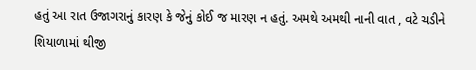હતું આ રાત ઉજાગરાનું કારણ કે જેનું કોઈ જ મારણ ન હતું. અમથે અમથી નાની વાત , વટે ચડીને  શિયાળામાં થીજી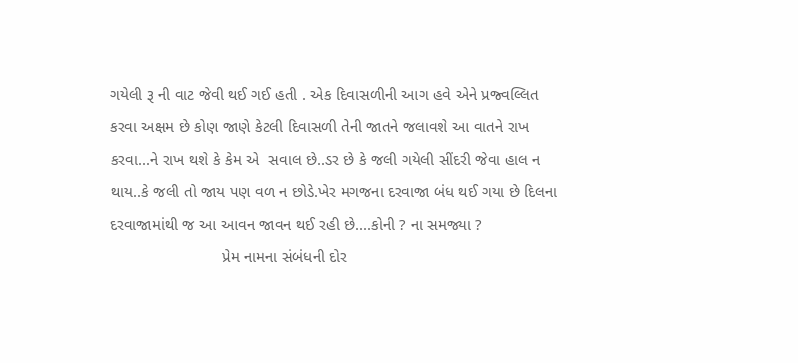ગયેલી રૂ ની વાટ જેવી થઈ ગઈ હતી . એક દિવાસળીની આગ હવે એને પ્રજ્વલ્લિત કરવા અક્ષમ છે કોણ જાણે કેટલી દિવાસળી તેની જાતને જલાવશે આ વાતને રાખ કરવા...ને રાખ થશે કે કેમ એ  સવાલ છે..ડર છે કે જલી ગયેલી સીંદરી જેવા હાલ ન થાય..કે જલી તો જાય પણ વળ ન છોડે.ખેર મગજના દરવાજા બંધ થઈ ગયા છે દિલના દરવાજામાંથી જ આ આવન જાવન થઈ રહી છે....કોની ? ના સમજ્યા ?
                         પ્રેમ નામના સંબંધની દોર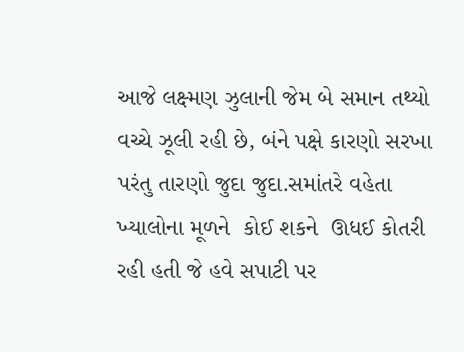આજે લક્ષ્મણ ઝુલાની જેમ બે સમાન તથ્યો વચ્ચે ઝૂલી રહી છે, બંને પક્ષે કારણો સરખા પરંતુ તારણો જુદા જુદા.સમાંતરે વહેતા ખ્યાલોના મૂળને  કોઈ શકને  ઊધઈ કોતરી રહી હતી જે હવે સપાટી પર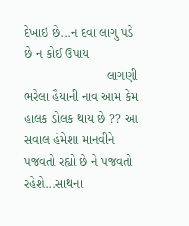દેખાઇ છે...ન દવા લાગુ પડે છે ન કોઈ ઉપાય
                       લાગણી ભરેલા હૈયાની નાવ આમ કેમ હાલક ડોલક થાય છે ?? આ સવાલ હંમેશા માનવીને પજવતો રહ્યો છે ને પજવતો રહેશે...સાથના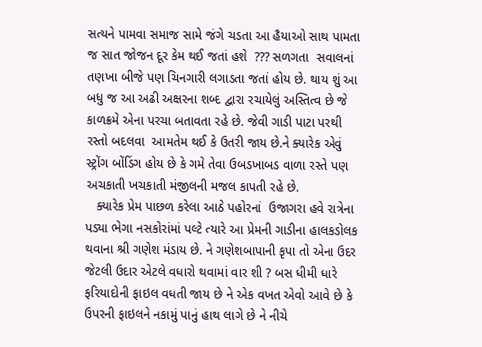સત્યને પામવા સમાજ સામે જંગે ચડતા આ હૈયાઓ સાથ પામતા જ સાત જોજન દૂર કેમ થઈ જતાં હશે  ??? સળગતા  સવાલનાં તણખા બીજે પણ ચિનગારી લગાડતા જતાં હોય છે. થાય શું આ બધુ જ આ અઢી અક્ષરના શબ્દ દ્વારા રચાયેલું અસ્તિત્વ છે જે કાળક્રમે એના પરચા બતાવતા રહે છે. જેવી ગાડી પાટા પરથી રસ્તો બદલવા  આમતેમ થઈ કે ઉતરી જાય છે.ને ક્યારેક એવું સ્ટ્રોંગ બોંડિંગ હોય છે કે ગમે તેવા ઉબડખાબડ વાળા રસ્તે પણ અચકાતી ખચકાતી મંજીલની મજલ કાપતી રહે છે.
   ક્યારેક પ્રેમ પાછળ કરેલા આઠે પહોરનાં  ઉજાગરા હવે રાત્રેના પડ્યા ભેગા નસકોરાંમાં પલ્ટે ત્યારે આ પ્રેમની ગાડીના હાલકડોલક થવાના શ્રી ગણેશ મંડાય છે. ને ગણેશબાપાની કૃપા તો એના ઉદર જેટલી ઉદાર એટલે વધારો થવામાં વાર શી ? બસ ધીમી ધારે ફરિયાદોની ફાઇલ વધતી જાય છે ને એક વખત એવો આવે છે કે ઉપરની ફાઇલને નકામું પાનું હાથ લાગે છે ને નીચે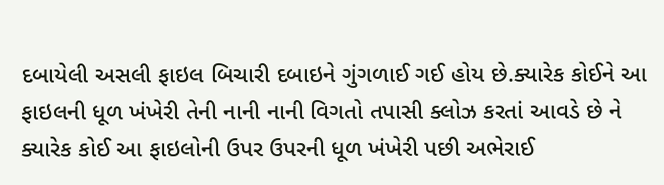દબાયેલી અસલી ફાઇલ બિચારી દબાઇને ગુંગળાઈ ગઈ હોય છે.ક્યારેક કોઈને આ ફાઇલની ધૂળ ખંખેરી તેની નાની નાની વિગતો તપાસી ક્લોઝ કરતાં આવડે છે ને ક્યારેક કોઈ આ ફાઇલોની ઉપર ઉપરની ધૂળ ખંખેરી પછી અભેરાઈ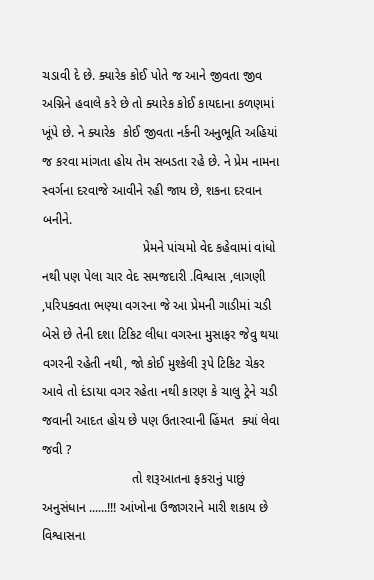ચડાવી દે છે. ક્યારેક કોઈ પોતે જ આને જીવતા જીવ અગ્નિને હવાલે કરે છે તો ક્યારેક કોઈ કાયદાના કળણમાં ખૂંપે છે. ને ક્યારેક  કોઈ જીવતા નર્કની અનુભૂતિ અહિયાં જ કરવા માંગતા હોય તેમ સબડતા રહે છે. ને પ્રેમ નામના સ્વર્ગના દરવાજે આવીને રહી જાય છે, શકના દરવાન બનીને.
                            પ્રેમને પાંચમો વેદ કહેવામાં વાંધો નથી પણ પેલા ચાર વેદ સમજદારી .વિશ્વાસ ,લાગણી ,પરિપક્વતા ભણ્યા વગરના જે આ પ્રેમની ગાડીમાં ચડી બેસે છે તેની દશા ટિકિટ લીધા વગરના મુસાફર જેવુ થયા વગરની રહેતી નથી, જો કોઈ મુશ્કેલી રૂપે ટિકિટ ચેકર આવે તો દંડાયા વગર રહેતા નથી કારણ કે ચાલુ ટ્રેને ચડી જવાની આદત હોય છે પણ ઉતારવાની હિંમત  ક્યાં લેવા જવી ?
                         તો શરૂઆતના ફકરાનું પાછું અનુસંધાન ......!!! આંખોના ઉજાગરાને મારી શકાય છે વિશ્વાસના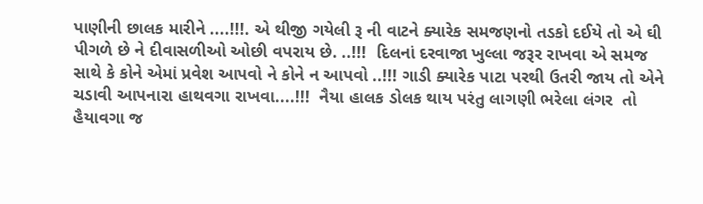પાણીની છાલક મારીને ....!!!. એ થીજી ગયેલી રૂ ની વાટને ક્યારેક સમજણનો તડકો દઈયે તો એ ઘી પીગળે છે ને દીવાસળીઓ ઓછી વપરાય છે. ..!!!  દિલનાં દરવાજા ખુલ્લા જરૂર રાખવા એ સમજ સાથે કે કોને એમાં પ્રવેશ આપવો ને કોને ન આપવો ..!!! ગાડી ક્યારેક પાટા પરથી ઉતરી જાય તો એને ચડાવી આપનારા હાથવગા રાખવા....!!!  નૈયા હાલક ડોલક થાય પરંતુ લાગણી ભરેલા લંગર  તો હૈયાવગા જ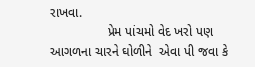રાખવા.
                પ્રેમ પાંચમો વેદ ખરો પણ આગળના ચારને ઘોળીને  એવા પી જવા કે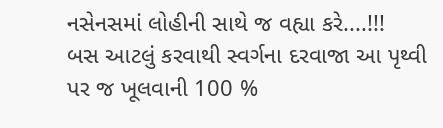નસેનસમાં લોહીની સાથે જ વહ્યા કરે....!!!
બસ આટલું કરવાથી સ્વર્ગના દરવાજા આ પૃથ્વી પર જ ખૂલવાની 100 %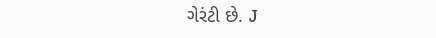ગેરંટી છે. J